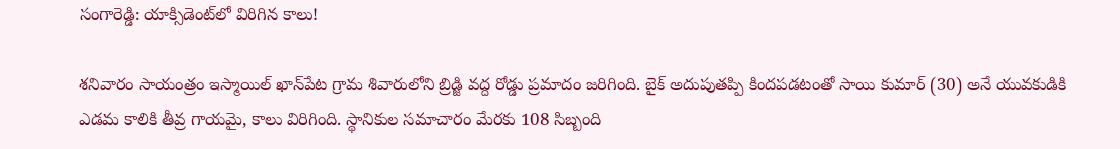సంగారెడ్డి: యాక్సిడెంట్‌లో విరిగిన కాలు!

శనివారం సాయంత్రం ఇస్మాయిల్ ఖాన్‌పేట గ్రామ శివారులోని బ్రిడ్జి వద్ద రోడ్డు ప్రమాదం జరిగింది. బైక్ అదుపుతప్పి కిందపడటంతో సాయి కుమార్ (30) అనే యువకుడికి ఎడమ కాలికి తీవ్ర గాయమై, కాలు విరిగింది. స్థానికుల సమాచారం మేరకు 108 సిబ్బంది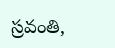స్రవంతి,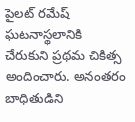పైలట్ రమేష్ ఘటనాస్థలానికి చేరుకుని ప్రథమ చికిత్స అందించారు. అనంతరం బాధితుడిని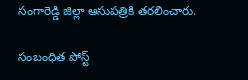సంగారెడ్డి జిల్లా ఆసుపత్రికి తరలించారు.

సంబంధిత పోస్ట్